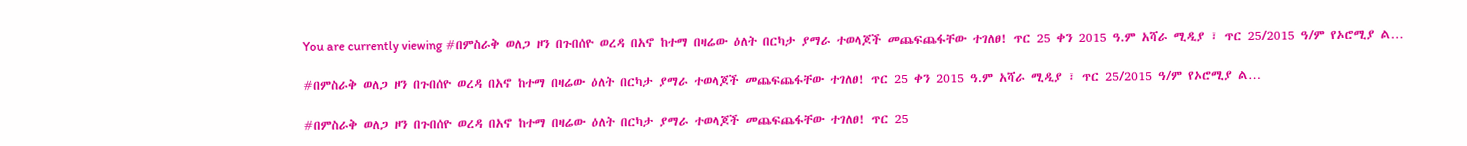You are currently viewing #በምስራቅ ወለጋ ዞን በጉበሰዮ ወረዳ በአኖ ከተማ በዛሬው ዕለት በርካታ ያማራ ተወላጆች መጨፍጨፋቸው ተገለፀ! ጥር 25 ቀን 2015 ዓ.ም አሻራ ሚዲያ ፣ ጥር 25/2015 ዓ/ም የኦሮሚያ ል…

#በምስራቅ ወለጋ ዞን በጉበሰዮ ወረዳ በአኖ ከተማ በዛሬው ዕለት በርካታ ያማራ ተወላጆች መጨፍጨፋቸው ተገለፀ! ጥር 25 ቀን 2015 ዓ.ም አሻራ ሚዲያ ፣ ጥር 25/2015 ዓ/ም የኦሮሚያ ል…

#በምስራቅ ወለጋ ዞን በጉበሰዮ ወረዳ በአኖ ከተማ በዛሬው ዕለት በርካታ ያማራ ተወላጆች መጨፍጨፋቸው ተገለፀ! ጥር 25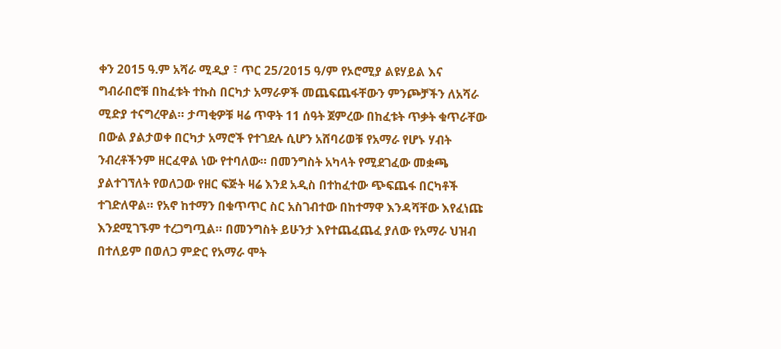ቀን 2015 ዓ.ም አሻራ ሚዲያ ፣ ጥር 25/2015 ዓ/ም የኦሮሚያ ልዩሃይል እና ግብራበሮቹ በከፈቱት ተኩስ በርካታ አማራዎች መጨፍጨፋቸውን ምንጮቻችን ለአሻራ ሚድያ ተናግረዋል። ታጣቂዎቹ ዛሬ ጥዋት 11 ሰዓት ጀምረው በከፈቱት ጥቃት ቁጥራቸው በውል ያልታወቀ በርካታ አማሮች የተገደሉ ሲሆን አሸባሪወቹ የአማራ የሆኑ ሃብት ንብረቶችንም ዘርፈዋል ነው የተባለው። በመንግስት አካላት የሚደገፈው መቋጫ ያልተገኘለት የወለጋው የዘር ፍጅት ዛሬ እንደ አዲስ በተከፈተው ጭፍጨፋ በርካቶች ተገድለዋል። የአኖ ከተማን በቁጥጥር ስር አስገብተው በከተማዋ እንዳሻቸው እየፈነጩ እንደሚገኙም ተረጋግጧል። በመንግስት ይሁንታ እየተጨፈጨፈ ያለው የአማራ ህዝብ በተለይም በወለጋ ምድር የአማራ ሞት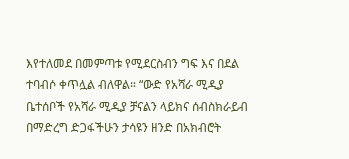እየተለመደ በመምጣቱ የሚደርስብን ግፍ እና በደል ተባብሶ ቀጥሏል ብለዋል። “ውድ የአሻራ ሚዲያ ቤተሰቦች የአሻራ ሚዲያ ቻናልን ላይክና ሰብስክራይብ በማድረግ ድጋፋችሁን ታሳዩን ዘንድ በአክብሮት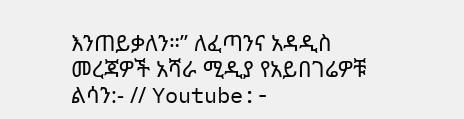እንጠይቃለን።” ለፈጣንና አዳዲስ መረጃዎች አሻራ ሚዲያ የአይበገሬዎቹ ልሳን:- // Youtube:-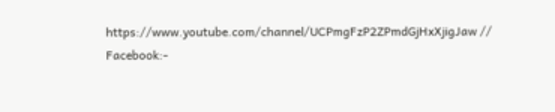https://www.youtube.com/channel/UCPmgFzP2ZPmdGjHxXjigJaw // Facebook:-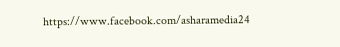https://www.facebook.com/asharamedia24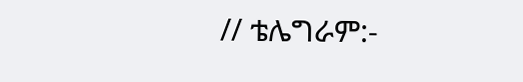// ቴሌግራም:-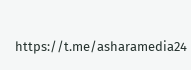https://t.me/asharamedia24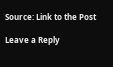Source: Link to the Post

Leave a Reply